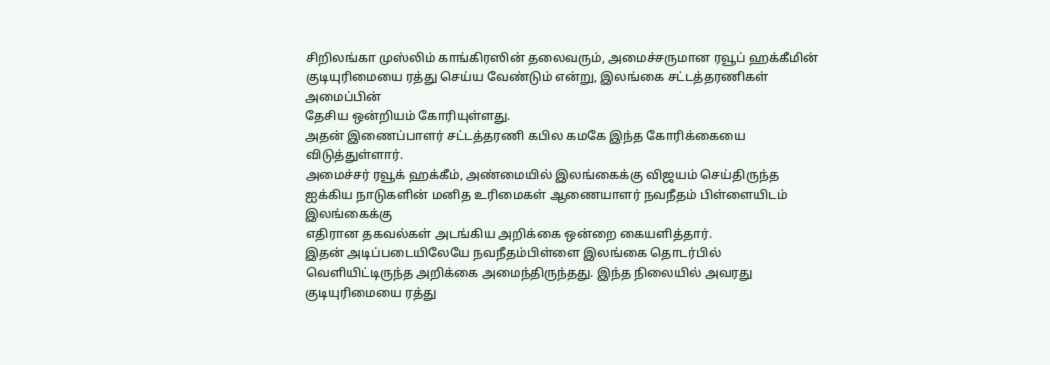சிறிலங்கா முஸ்லிம் காங்கிரஸின் தலைவரும், அமைச்சருமான ரவூப் ஹக்கீமின்
குடியுரிமையை ரத்து செய்ய வேண்டும் என்று, இலங்கை சட்டத்தரணிகள் அமைப்பின்
தேசிய ஒன்றியம் கோரியுள்ளது.
அதன் இணைப்பாளர் சட்டத்தரணி கபில கமகே இந்த கோரிக்கையை விடுத்துள்ளார்.
அமைச்சர் ரவூக் ஹக்கீம், அண்மையில் இலங்கைக்கு விஜயம் செய்திருந்த
ஐக்கிய நாடுகளின் மனித உரிமைகள் ஆணையாளர் நவநீதம் பிள்ளையிடம் இலங்கைக்கு
எதிரான தகவல்கள் அடங்கிய அறிக்கை ஒன்றை கையளித்தார்.
இதன் அடிப்படையிலேயே நவநீதம்பிள்ளை இலங்கை தொடர்பில் வெளியிட்டிருந்த அறிக்கை அமைந்திருந்தது. இந்த நிலையில் அவரது குடியுரிமையை ரத்து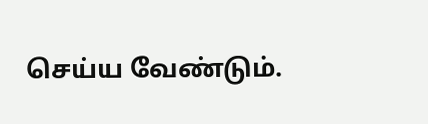செய்ய வேண்டும்.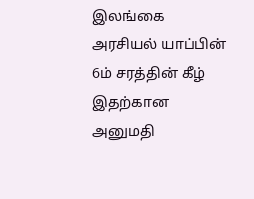இலங்கை அரசியல் யாப்பின் 6ம் சரத்தின் கீழ் இதற்கான அனுமதி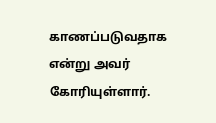காணப்படுவதாக என்று அவர் கோரியுள்ளார்.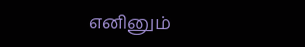எனினும்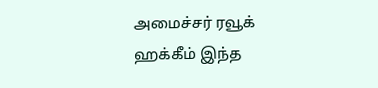அமைச்சர் ரவூக் ஹக்கீம் இந்த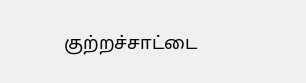குற்றச்சாட்டை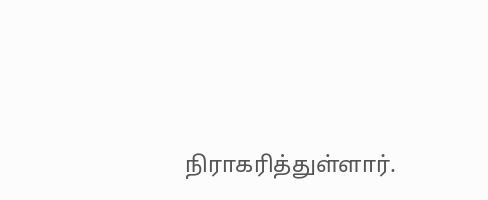நிராகரித்துள்ளார்.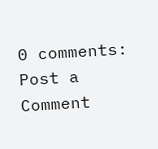0 comments:
Post a Comment